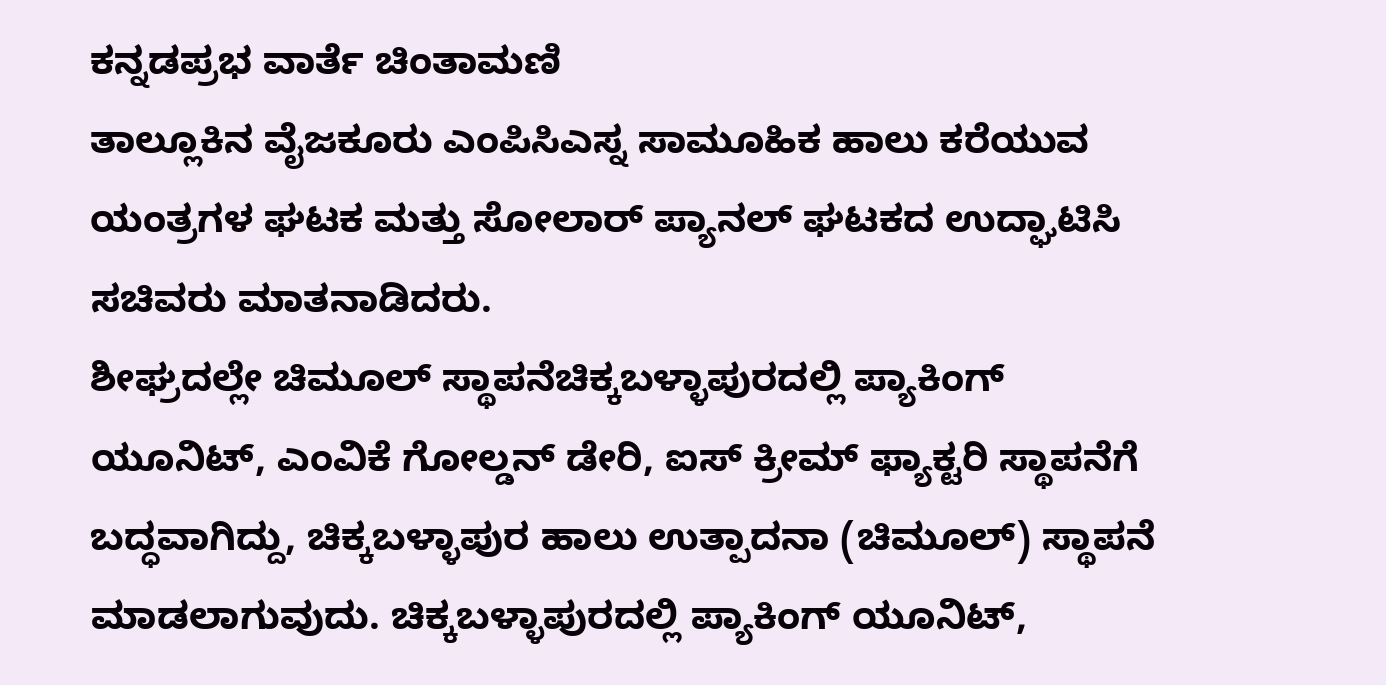ಕನ್ನಡಪ್ರಭ ವಾರ್ತೆ ಚಿಂತಾಮಣಿ
ತಾಲ್ಲೂಕಿನ ವೈಜಕೂರು ಎಂಪಿಸಿಎಸ್ನ ಸಾಮೂಹಿಕ ಹಾಲು ಕರೆಯುವ ಯಂತ್ರಗಳ ಘಟಕ ಮತ್ತು ಸೋಲಾರ್ ಪ್ಯಾನಲ್ ಘಟಕದ ಉದ್ಘಾಟಿಸಿ ಸಚಿವರು ಮಾತನಾಡಿದರು.
ಶೀಘ್ರದಲ್ಲೇ ಚಿಮೂಲ್ ಸ್ಥಾಪನೆಚಿಕ್ಕಬಳ್ಳಾಪುರದಲ್ಲಿ ಪ್ಯಾಕಿಂಗ್ ಯೂನಿಟ್, ಎಂವಿಕೆ ಗೋಲ್ಡನ್ ಡೇರಿ, ಐಸ್ ಕ್ರೀಮ್ ಫ್ಯಾಕ್ಟರಿ ಸ್ಥಾಪನೆಗೆ ಬದ್ಧವಾಗಿದ್ದು, ಚಿಕ್ಕಬಳ್ಳಾಪುರ ಹಾಲು ಉತ್ಪಾದನಾ (ಚಿಮೂಲ್) ಸ್ಥಾಪನೆ ಮಾಡಲಾಗುವುದು. ಚಿಕ್ಕಬಳ್ಳಾಪುರದಲ್ಲಿ ಪ್ಯಾಕಿಂಗ್ ಯೂನಿಟ್,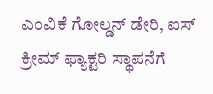ಎಂವಿಕೆ ಗೋಲ್ಡನ್ ಡೇರಿ, ಐಸ್ ಕ್ರೀಮ್ ಫ್ಯಾಕ್ಟರಿ ಸ್ಥಾಪನೆಗೆ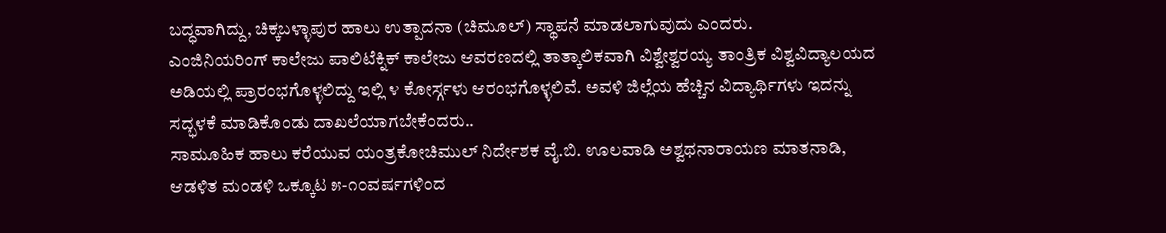ಬದ್ಧವಾಗಿದ್ದು, ಚಿಕ್ಕಬಳ್ಳಾಪುರ ಹಾಲು ಉತ್ಪಾದನಾ (ಚಿಮೂಲ್) ಸ್ಥಾಪನೆ ಮಾಡಲಾಗುವುದು ಎಂದರು.
ಎಂಜಿನಿಯರಿಂಗ್ ಕಾಲೇಜು ಪಾಲಿಟೆಕ್ನಿಕ್ ಕಾಲೇಜು ಆವರಣದಲ್ಲಿ ತಾತ್ಕಾಲಿಕವಾಗಿ ವಿಶ್ವೇಶ್ವರಯ್ಯ ತಾಂತ್ರಿಕ ವಿಶ್ವವಿದ್ಯಾಲಯದ ಅಡಿಯಲ್ಲಿ ಪ್ರಾರಂಭಗೊಳ್ಳಲಿದ್ದು ಇಲ್ಲಿ ೪ ಕೋರ್ಸ್ಗಳು ಆರಂಭಗೊಳ್ಳಲಿವೆ. ಅವಳಿ ಜಿಲ್ಲೆಯ ಹೆಚ್ಚಿನ ವಿದ್ಯಾರ್ಥಿಗಳು ಇದನ್ನು ಸದ್ಭಳಕೆ ಮಾಡಿಕೊಂಡು ದಾಖಲೆಯಾಗಬೇಕೆಂದರು..
ಸಾಮೂಹಿಕ ಹಾಲು ಕರೆಯುವ ಯಂತ್ರಕೋಚಿಮುಲ್ ನಿರ್ದೇಶಕ ವೈ.ಬಿ. ಊಲವಾಡಿ ಅಶ್ವಥನಾರಾಯಣ ಮಾತನಾಡಿ, ಆಡಳಿತ ಮಂಡಳಿ ಒಕ್ಕೂಟ ೫-೧೦ವರ್ಷಗಳಿಂದ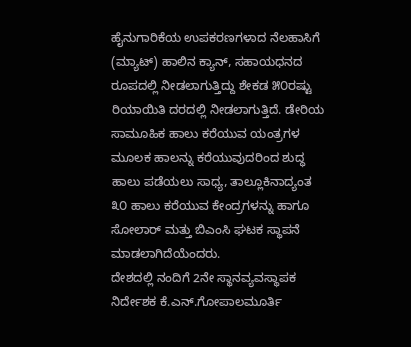ಹೈನುಗಾರಿಕೆಯ ಉಪಕರಣಗಳಾದ ನೆಲಹಾಸಿಗೆ (ಮ್ಯಾಟ್) ಹಾಲಿನ ಕ್ಯಾನ್, ಸಹಾಯಧನದ ರೂಪದಲ್ಲಿ ನೀಡಲಾಗುತ್ತಿದ್ದು ಶೇಕಡ ೫೦ರಷ್ಟು ರಿಯಾಯಿತಿ ದರದಲ್ಲಿ ನೀಡಲಾಗುತ್ತಿದೆ. ಡೇರಿಯ ಸಾಮೂಹಿಕ ಹಾಲು ಕರೆಯುವ ಯಂತ್ರಗಳ ಮೂಲಕ ಹಾಲನ್ನು ಕರೆಯುವುದರಿಂದ ಶುದ್ಧ ಹಾಲು ಪಡೆಯಲು ಸಾಧ್ಯ, ತಾಲ್ಲೂಕಿನಾದ್ಯಂತ ೩೦ ಹಾಲು ಕರೆಯುವ ಕೇಂದ್ರಗಳನ್ನು ಹಾಗೂ ಸೋಲಾರ್ ಮತ್ತು ಬಿಎಂಸಿ ಘಟಕ ಸ್ಥಾಪನೆ ಮಾಡಲಾಗಿದೆಯೆಂದರು.
ದೇಶದಲ್ಲಿ ನಂದಿಗೆ 2ನೇ ಸ್ಥಾನವ್ಯವಸ್ಥಾಪಕ ನಿರ್ದೇಶಕ ಕೆ.ಎನ್.ಗೋಪಾಲಮೂರ್ತಿ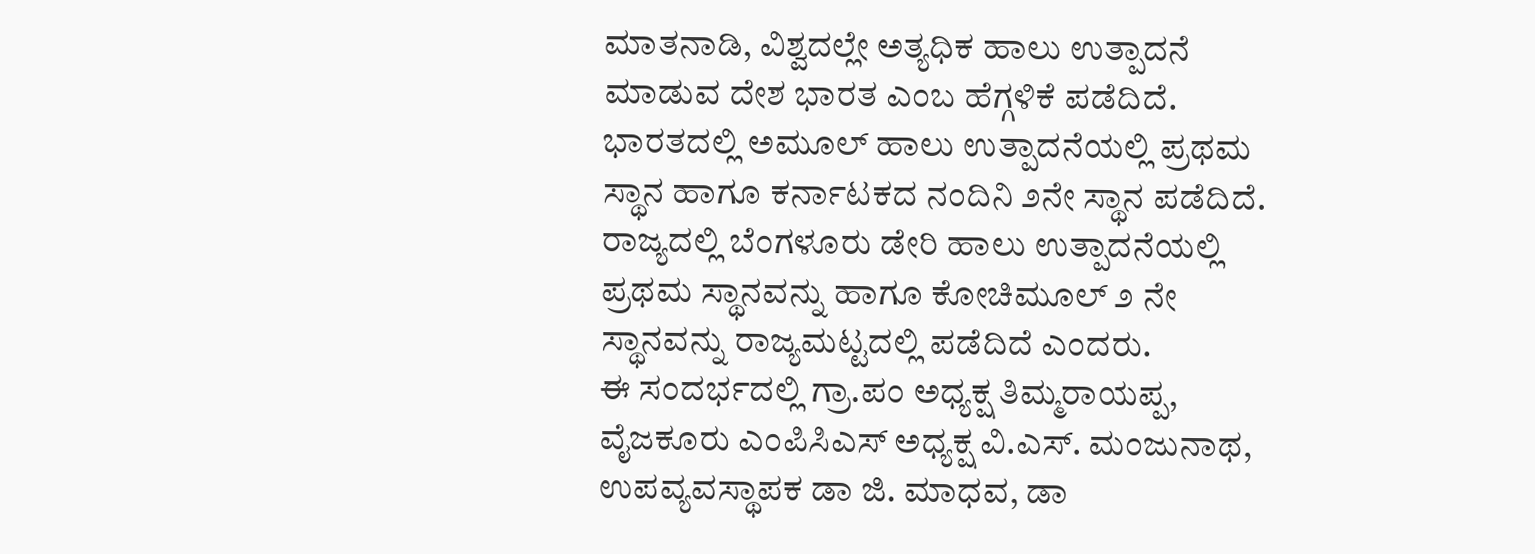ಮಾತನಾಡಿ, ವಿಶ್ವದಲ್ಲೇ ಅತ್ಯಧಿಕ ಹಾಲು ಉತ್ಪಾದನೆ ಮಾಡುವ ದೇಶ ಭಾರತ ಎಂಬ ಹೆಗ್ಗಳಿಕೆ ಪಡೆದಿದೆ. ಭಾರತದಲ್ಲಿ ಅಮೂಲ್ ಹಾಲು ಉತ್ಪಾದನೆಯಲ್ಲಿ ಪ್ರಥಮ ಸ್ಥಾನ ಹಾಗೂ ಕರ್ನಾಟಕದ ನಂದಿನಿ ೨ನೇ ಸ್ಥಾನ ಪಡೆದಿದೆ. ರಾಜ್ಯದಲ್ಲಿ ಬೆಂಗಳೂರು ಡೇರಿ ಹಾಲು ಉತ್ಪಾದನೆಯಲ್ಲಿ ಪ್ರಥಮ ಸ್ಥಾನವನ್ನು ಹಾಗೂ ಕೋಚಿಮೂಲ್ ೨ ನೇ ಸ್ಥಾನವನ್ನು ರಾಜ್ಯಮಟ್ಟದಲ್ಲಿ ಪಡೆದಿದೆ ಎಂದರು.
ಈ ಸಂದರ್ಭದಲ್ಲಿ ಗ್ರಾ.ಪಂ ಅಧ್ಯಕ್ಷ ತಿಮ್ಮರಾಯಪ್ಪ, ವೈಜಕೂರು ಎಂಪಿಸಿಎಸ್ ಅಧ್ಯಕ್ಷ ವಿ.ಎಸ್. ಮಂಜುನಾಥ, ಉಪವ್ಯವಸ್ಥಾಪಕ ಡಾ ಜಿ. ಮಾಧವ, ಡಾ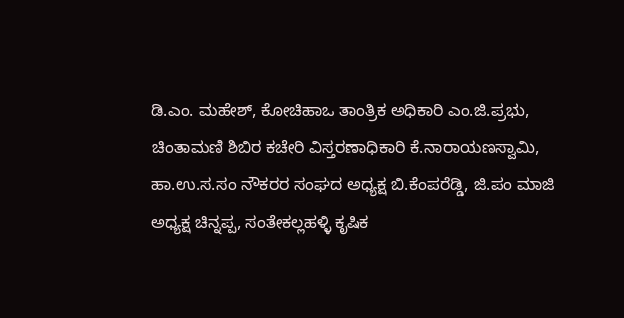ಡಿ.ಎಂ. ಮಹೇಶ್, ಕೋಚಿಹಾಒ ತಾಂತ್ರಿಕ ಅಧಿಕಾರಿ ಎಂ.ಜಿ.ಪ್ರಭು, ಚಿಂತಾಮಣಿ ಶಿಬಿರ ಕಚೇರಿ ವಿಸ್ತರಣಾಧಿಕಾರಿ ಕೆ.ನಾರಾಯಣಸ್ವಾಮಿ, ಹಾ.ಉ.ಸ.ಸಂ ನೌಕರರ ಸಂಘದ ಅಧ್ಯಕ್ಷ ಬಿ.ಕೆಂಪರೆಡ್ಡಿ, ಜಿ.ಪಂ ಮಾಜಿ ಅಧ್ಯಕ್ಷ ಚಿನ್ನಪ್ಪ, ಸಂತೇಕಲ್ಲಹಳ್ಳಿ ಕೃಷಿಕ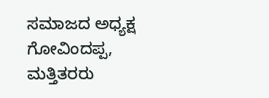ಸಮಾಜದ ಅಧ್ಯಕ್ಷ ಗೋವಿಂದಪ್ಪ, ಮತ್ತಿತರರು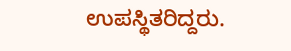ಉಪಸ್ಥಿತರಿದ್ದರು.